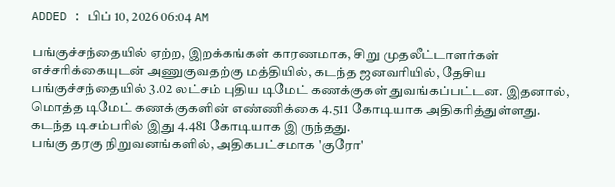ADDED : பிப் 10, 2026 06:04 AM

பங்குச்சந்தையில் ஏற்ற, இறக்கங்கள் காரணமாக, சிறு முதலீட்டாளர்கள் எச்சரிக்கையுடன் அணுகுவதற்கு மத்தியில், கடந்த ஜனவரியில், தேசிய பங்குச்சந்தையில் 3.02 லட்சம் புதிய டிமேட் கணக்குகள் துவங்கப்பட்டன. இதனால், மொத்த டிமேட் கணக்குகளின் எண்ணிக்கை 4.511 கோடியாக அதிகரித்துள்ளது. கடந்த டிசம்பரில் இது 4.481 கோடியாக இ ருந்தது.
பங்கு தரகு நிறுவனங்களில், அதிகபட்சமாக 'குரோ'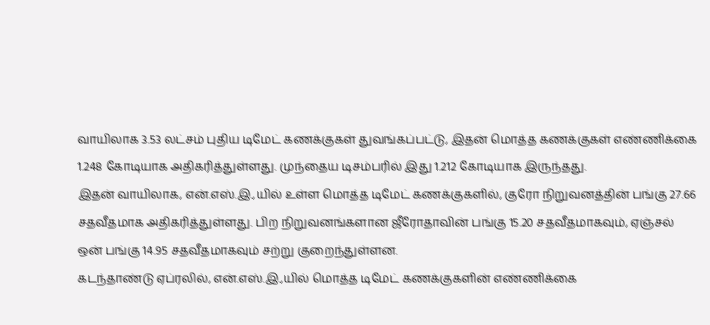வாயிலாக 3.53 லட்சம் புதிய டிமேட் கணக்குகள் துவங்கப்பட்டு, இதன் மொத்த கணக்குகள் எண்ணிக்கை 1.248 கோடியாக அதிகரித்துள்ளது. முந்தைய டிசம்பரில் இது 1.212 கோடியாக இருந்தது.
இதன் வாயிலாக, என்.எஸ்.இ.,யில் உள்ள மொத்த டிமேட் கணக்குகளில், குரோ நிறுவனத்தின் பங்கு 27.66 சதவீதமாக அதிகரித்துள்ளது. பிற நிறுவனங்களான ஜீரோதாவின் பங்கு 15.20 சதவீதமாகவும், ஏஞ்சல் ஒன் பங்கு 14.95 சதவீதமாகவும் சற்று குறைந்துள்ளன.
கடந்தாண்டு ஏப்ரலில், என்.எஸ்.இ.,யில் மொத்த டிமேட் கணக்குகளின் எண்ணிக்கை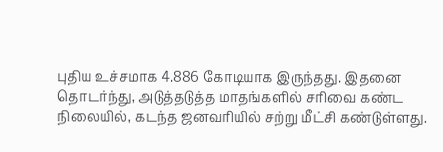புதிய உச்சமாக 4.886 கோடியாக இருந்தது. இதனை தொடர்ந்து, அடுத்தடுத்த மாதங்களில் சரிவை கண்ட நிலையில், கடந்த ஜனவரியில் சற்று மீட்சி கண்டுள்ளது.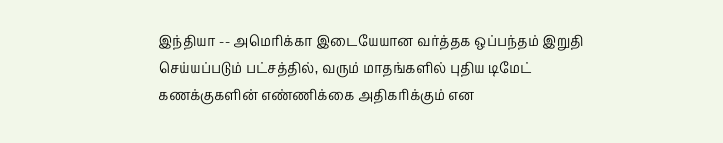இந்தியா -- அமெரிக்கா இடையேயான வர்த்தக ஒப்பந்தம் இறுதி செய்யப்படும் பட்சத்தில், வரும் மாதங்களில் புதிய டிமேட் கணக்குகளின் எண்ணிக்கை அதிகரிக்கும் என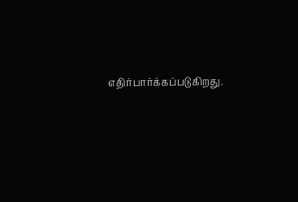எதிர்பார்க்கப்படுகிறது.